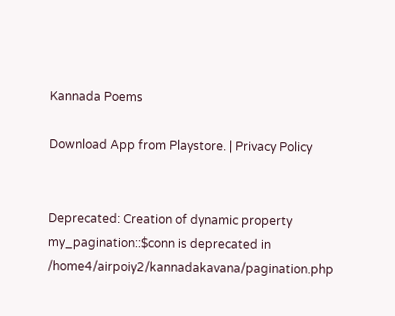Kannada Poems

Download App from Playstore. | Privacy Policy


Deprecated: Creation of dynamic property my_pagination::$conn is deprecated in /home4/airpoiy2/kannadakavana/pagination.php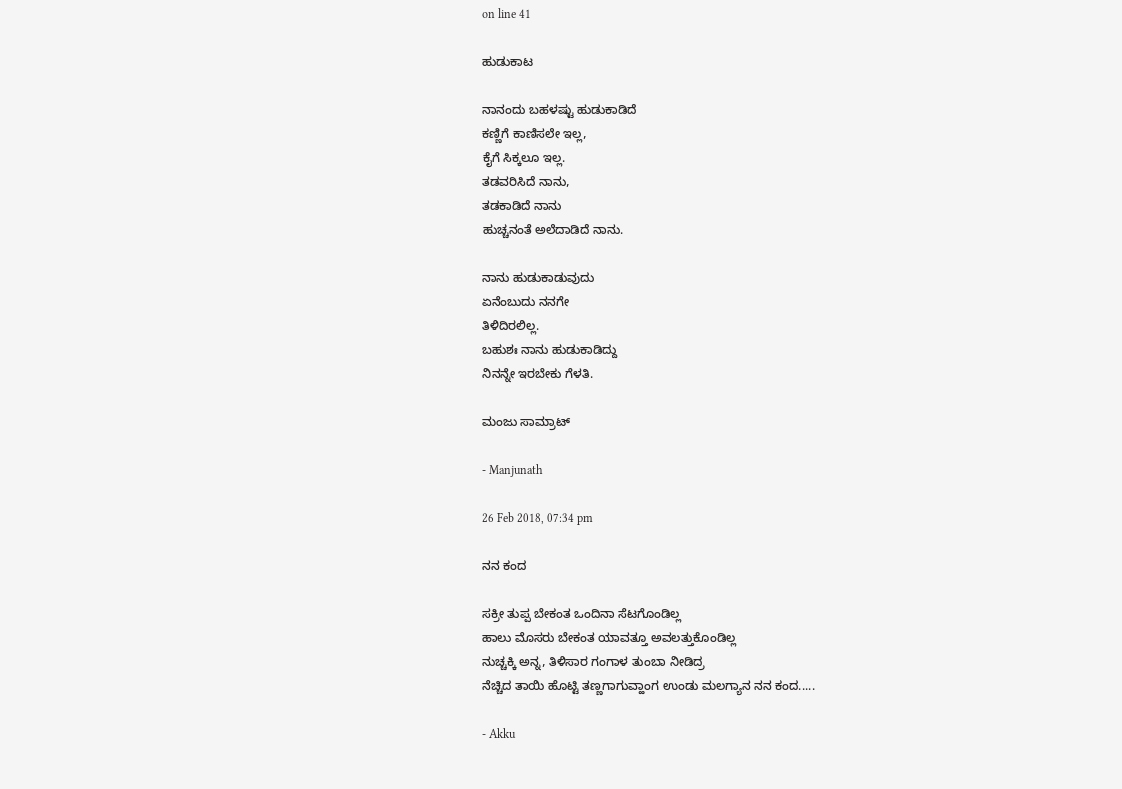on line 41

ಹುಡುಕಾಟ

ನಾನಂದು ಬಹಳಷ್ಟು ಹುಡುಕಾಡಿದೆ
ಕಣ್ಣಿಗೆ ಕಾಣಿಸಲೇ ಇಲ್ಲ,
ಕೈಗೆ ಸಿಕ್ಕಲೂ ಇಲ್ಲ.
ತಡವರಿಸಿದೆ ನಾನು,
ತಡಕಾಡಿದೆ ನಾನು
ಹುಚ್ಚನಂತೆ ಅಲೆದಾಡಿದೆ ನಾನು.

ನಾನು ಹುಡುಕಾಡುವುದು
ಏನೆಂಬುದು ನನಗೇ
ತಿಳಿದಿರಲಿಲ್ಲ.
ಬಹುಶಃ ನಾನು ಹುಡುಕಾಡಿದ್ದು
ನಿನನ್ನೇ ಇರಬೇಕು ಗೆಳತಿ.

ಮಂಜು ಸಾಮ್ರಾಟ್

- Manjunath

26 Feb 2018, 07:34 pm

ನನ ಕಂದ

ಸಕ್ರೀ ತುಪ್ಪ ಬೇಕಂತ ಒಂದಿನಾ ಸೆಟಗೊಂಡಿಲ್ಲ
ಹಾಲು ಮೊಸರು ಬೇಕಂತ ಯಾವತ್ತೂ ಅವಲತ್ತುಕೊಂಡಿಲ್ಲ
ನುಚ್ಚಕ್ಕಿ ಅನ್ನ, ತಿಳಿಸಾರ ಗಂಗಾಳ ತುಂಬಾ ನೀಡಿದ್ರ
ನೆಚ್ಚಿದ ತಾಯಿ ಹೊಟ್ಟಿ ತಣ್ಣಗಾಗುವ್ಹಾಂಗ ಉಂಡು ಮಲಗ್ಯಾನ ನನ ಕಂದ.....

- Akku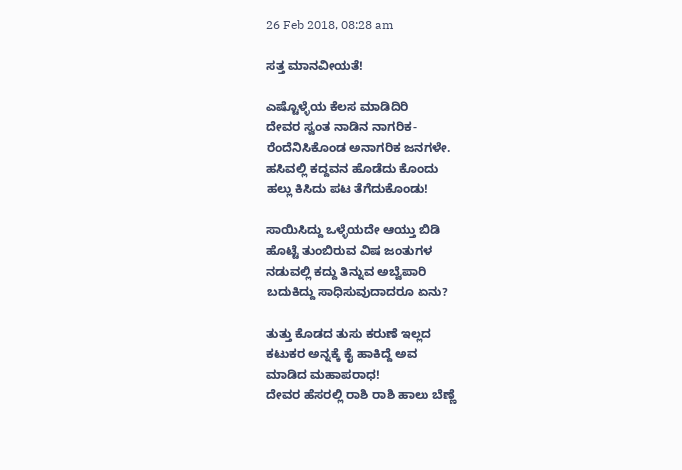26 Feb 2018, 08:28 am

ಸತ್ತ ಮಾನವೀಯತೆ!

ಎಷ್ಟೊಳ್ಳೆಯ ಕೆಲಸ ಮಾಡಿದಿರಿ
ದೇವರ ಸ್ವಂತ ನಾಡಿನ ನಾಗರಿಕ-
ರೆಂದೆನಿಸಿಕೊಂಡ ಅನಾಗರಿಕ ಜನಗಳೇ.
ಹಸಿವಲ್ಲಿ ಕದ್ದವನ ಹೊಡೆದು ಕೊಂದು
ಹಲ್ಲು ಕಿಸಿದು ಪಟ ತೆಗೆದುಕೊಂಡು!

ಸಾಯಿಸಿದ್ದು ಒಳ್ಳೆಯದೇ ಆಯ್ತು ಬಿಡಿ
ಹೊಟ್ಟೆ ತುಂಬಿರುವ ವಿಷ ಜಂತುಗಳ
ನಡುವಲ್ಲಿ ಕದ್ದು ತಿನ್ನುವ ಅಬ್ವೆಪಾರಿ
ಬದುಕಿದ್ದು ಸಾಧಿಸುವುದಾದರೂ ಏನು?

ತುತ್ತು ಕೊಡದ ತುಸು ಕರುಣೆ ಇಲ್ಲದ
ಕಟುಕರ ಅನ್ನಕ್ಕೆ ಕೈ ಹಾಕಿದ್ದೆ ಅವ
ಮಾಡಿದ ಮಹಾಪರಾಧ!
ದೇವರ ಹೆಸರಲ್ಲಿ ರಾಶಿ ರಾಶಿ ಹಾಲು ಬೆಣ್ಣೆ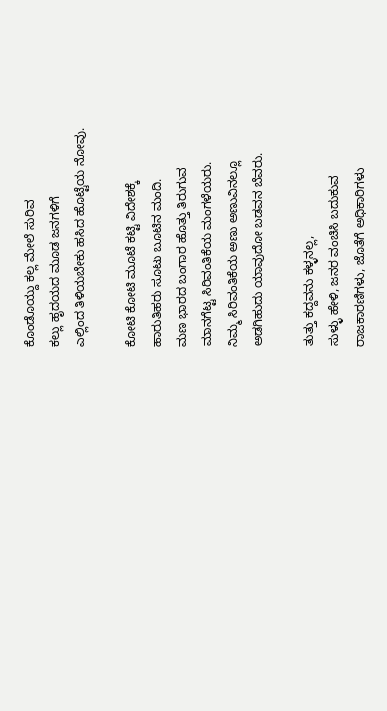ಕೊಂಡೊಯ್ದು ಕಲ್ಲ ಮೇಲೆ ಸುರಿವ
ಕಲ್ಲು ಹೃದಯದ ಮೂಡ ಜನಗಳಿಗೆ
ಎಲ್ಲಿಂದ ತಿಳಿಯಬೇಕು ಹಸಿದ ಹೊಟ್ಟೆಯ ನೋವು.

ಕೋಟಿ ಕೋಟಿ ಮೂಟೆ ಕಟ್ಟಿ ವಿದೇಶಕ್ಕೆ
ಹಾರುತಿಹರು ಸೂಟು ಬೂಟಿನ ಮಂದಿ.
ಮಣ ಭಾರದ ಬಂಗಾರ ಹೊತ್ತು ತಿರುಗುವ
ಮಾನಗೆಟ್ಟ ಸಿರಿವಂತಿಕೆಯ ಮಂಗಳೆಯರು.
ನಿಮ್ಮ ಸಿರಿವಂತಿಕೆಯ ಅಣು ಅಣುವಿನಲ್ಲೂ
ಅಡಗಿಹುದು ಯಾವುದೋ ಬಡವನ ಬೆವರು.

ತುತ್ತು ಕದ್ದವನು ಕಳ್ಳನಲ್ಲ,
ಸುಳ್ಳು ಹೇಳಿ, ಜನರ ವಂಚಿಸಿ ಬದುಕುವ
ರಾಜಕಾರಣಿಗಳು, ಜೊತೆಗೆ ಅಧಿಕಾರಿಗಳು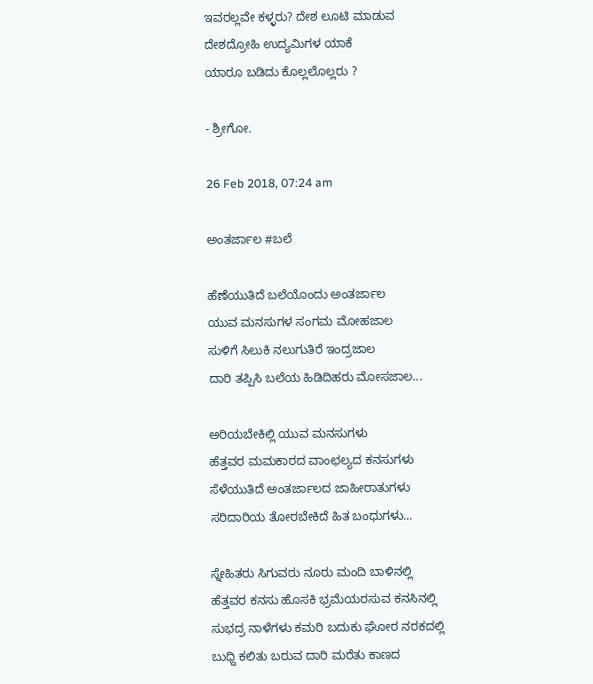ಇವರಲ್ಲವೇ ಕಳ್ಳರು? ದೇಶ ಲೂಟಿ ಮಾಡುವ
ದೇಶದ್ರೋಹಿ ಉದ್ಯಮಿಗಳ ಯಾಕೆ
ಯಾರೂ ಬಡಿದು ಕೊಲ್ಲಲೊಲ್ಲರು ?

- ಶ್ರೀಗೋ.

26 Feb 2018, 07:24 am

ಅಂತರ್ಜಾಲ #ಬಲೆ

ಹೆಣೆಯುತಿದೆ ಬಲೆಯೊಂದು ಅಂತರ್ಜಾಲ
ಯುವ ಮನಸುಗಳ ಸಂಗಮ ಮೋಹಜಾಲ
ಸುಳಿಗೆ ಸಿಲುಕಿ ನಲುಗುತಿರೆ ಇಂದ್ರಜಾಲ
ದಾರಿ ತಪ್ಪಿಸಿ ಬಲೆಯ ಹಿಡಿದಿಹರು ಮೋಸಜಾಲ...

ಅರಿಯಬೇಕಿಲ್ಲಿ ಯುವ ಮನಸುಗಳು
ಹೆತ್ತವರ ಮಮಕಾರದ ವಾಂಛಲ್ಯದ ಕನಸುಗಳು
ಸೆಳೆಯುತಿದೆ ಅಂತರ್ಜಾಲದ ಜಾಹೀರಾತುಗಳು
ಸರಿದಾರಿಯ ತೋರಬೇಕಿದೆ ಹಿತ ಬಂಧುಗಳು...

ಸ್ನೇಹಿತರು ಸಿಗುವರು ನೂರು ಮಂದಿ ಬಾಳಿನಲ್ಲಿ
ಹೆತ್ತವರ ಕನಸು ಹೊಸಕಿ ಭ್ರಮೆಯರಸುವ ಕನಸಿನಲ್ಲಿ
ಸುಭದ್ರ ನಾಳೆಗಳು ಕಮರಿ ಬದುಕು ಘೋರ ನರಕದಲ್ಲಿ
ಬುಧ್ದಿ ಕಲಿತು ಬರುವ ದಾರಿ ಮರೆತು ಕಾಣದ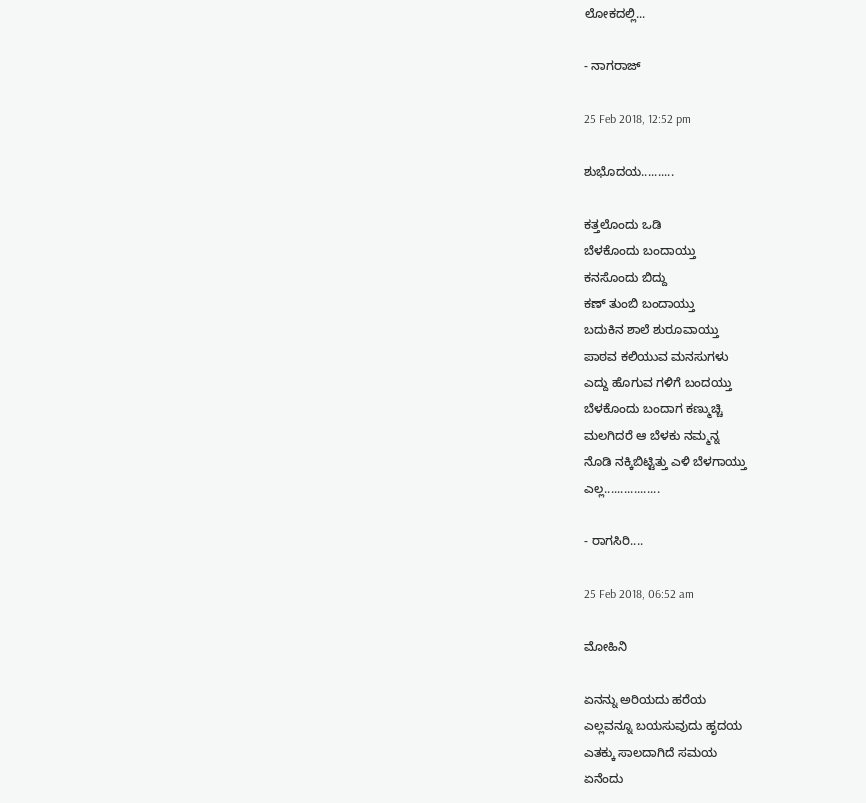ಲೋಕದಲ್ಲಿ...

- ನಾಗರಾಜ್

25 Feb 2018, 12:52 pm

ಶುಭೊದಯ..........

ಕತ್ತಲೊಂದು ಒಡಿ
ಬೆಳಕೊಂದು ಬಂದಾಯ್ತು
ಕನಸೊಂದು ಬಿದ್ದು
ಕಣ್ ತುಂಬಿ ಬಂದಾಯ್ತು
ಬದುಕಿನ ಶಾಲೆ ಶುರೂವಾಯ್ತು
ಪಾಠವ ಕಲಿಯುವ ಮನಸುಗಳು
ಎದ್ದು ಹೊಗುವ ಗಳಿಗೆ ಬಂದಯ್ತು
ಬೆಳಕೊಂದು ಬಂದಾಗ ಕಣ್ಮುಚ್ಚಿ
ಮಲಗಿದರೆ ಆ ಬೆಳಕು ನಮ್ಮನ್ನ
ನೊಡಿ ನಕ್ಕಿಬಿಟ್ಟಿತ್ತು ಎಳಿ ಬೆಳಗಾಯ್ತು
ಎಲ್ಲ.................

- ರಾಗಸಿರಿ....

25 Feb 2018, 06:52 am

ಮೋಹಿನಿ

ಏನನ್ನು ಅರಿಯದು ಹರೆಯ
ಎಲ್ಲವನ್ನೂ ಬಯಸುವುದು ಹೃದಯ
ಎತಕ್ಕು ಸಾಲದಾಗಿದೆ ಸಮಯ
ಏನೆಂದು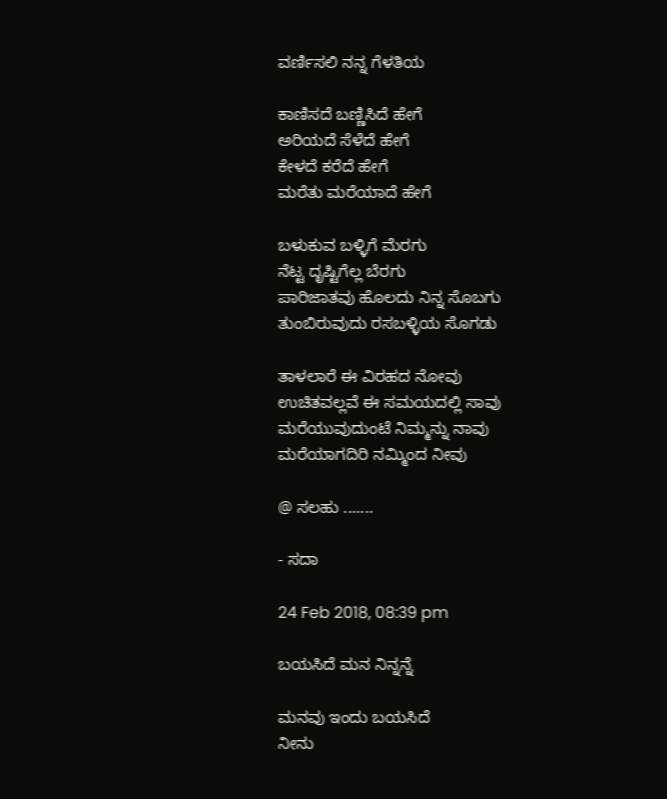ವರ್ಣಿಸಲಿ ನನ್ನ ಗೆಳತಿಯ

ಕಾಣಿಸದೆ ಬಣ್ಣಿಸಿದೆ ಹೇಗೆ
ಅರಿಯದೆ ಸೆಳೆದೆ ಹೇಗೆ
ಕೇಳದೆ ಕರೆದೆ ಹೇಗೆ
ಮರೆತು ಮರೆಯಾದೆ ಹೇಗೆ

ಬಳುಕುವ ಬಳ್ಳಿಗೆ ಮೆರಗು
ನೆಟ್ಟ ದೃಷ್ಟಿಗೆಲ್ಲ ಬೆರಗು
ಪಾರಿಜಾತವು ಹೊಲದು ನಿನ್ನ ಸೊಬಗು
ತುಂಬಿರುವುದು ರಸಬಳ್ಳಿಯ ಸೊಗಡು

ತಾಳಲಾರೆ ಈ ವಿರಹದ ನೋವು
ಉಚಿತವಲ್ಲವೆ ಈ ಸಮಯದಲ್ಲಿ ಸಾವು
ಮರೆಯುವುದುಂಟೆ ನಿಮ್ಮನ್ನು ನಾವು
ಮರೆಯಾಗದಿರಿ ನಮ್ಮಿಂದ ನೀವು

@ ಸಲಹು .......

- ಸದಾ

24 Feb 2018, 08:39 pm

ಬಯಸಿದೆ ಮನ ನಿನ್ನನ್ನೆ

ಮನವು ಇಂದು ಬಯಸಿದೆ
ನೀನು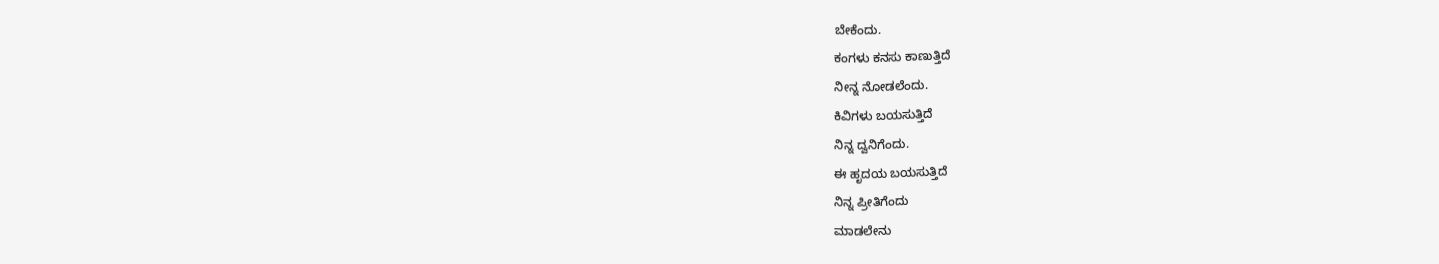ಬೇಕೆಂದು.
ಕಂಗಳು ಕನಸು ಕಾಣುತ್ತಿದೆ
ನೀನ್ನ ನೋಡಲೆಂದು.
ಕಿವಿಗಳು ಬಯಸುತ್ತಿದೆ
ನಿನ್ನ ದ್ವನಿಗೆಂದು.
ಈ ಹೃದಯ ಬಯಸುತ್ತಿದೆ
ನಿನ್ನ ಪ್ರೀತಿಗೆಂದು
ಮಾಡಲೇನು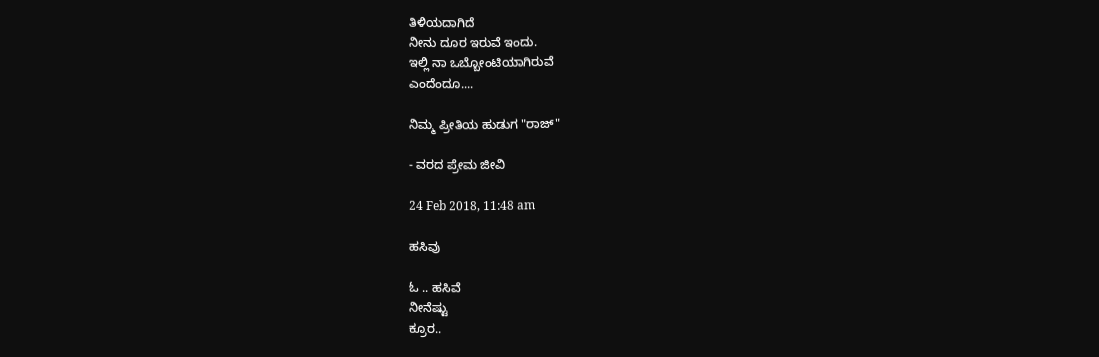ತಿಳಿಯದಾಗಿದೆ
ನೀನು ದೂರ ಇರುವೆ ಇಂದು.
ಇಲ್ಲಿ ನಾ ಒಬ್ಬೋಂಟಿಯಾಗಿರುವೆ
ಎಂದೆಂದೂ....

ನಿಮ್ಮ ಪ್ರೀತಿಯ ಹುಡುಗ "ರಾಜ್"

- ವರದ ಪ್ರೇಮ ಜೀವಿ

24 Feb 2018, 11:48 am

ಹಸಿವು

ಓ .. ಹಸಿವೆ
ನೀನೆಷ್ಟು
ಕ್ರೂರ..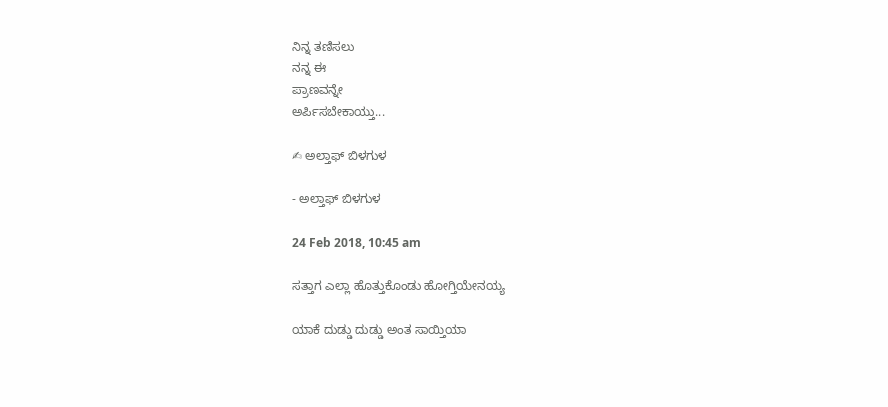ನಿನ್ನ ತಣಿಸಲು
ನನ್ನ ಈ
ಪ್ರಾಣವನ್ನೇ
ಅರ್ಪಿಸಬೇಕಾಯ್ತು...

✍ ಅಲ್ತಾಫ್ ಬಿಳಗುಳ

- ಅಲ್ತಾಫ್ ಬಿಳಗುಳ

24 Feb 2018, 10:45 am

ಸತ್ತಾಗ ಎಲ್ಲಾ ಹೊತ್ತುಕೊಂಡು ಹೋಗ್ತಿಯೇನಯ್ಯ

ಯಾಕೆ ದುಡ್ಡು ದುಡ್ಡು ಅಂತ ಸಾಯ್ತಿಯಾ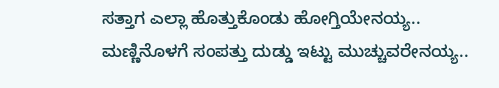ಸತ್ತಾಗ ಎಲ್ಲಾ ಹೊತ್ತುಕೊಂಡು ಹೋಗ್ತಿಯೇನಯ್ಯ..
ಮಣ್ಣಿನೊಳಗೆ ಸಂಪತ್ತು ದುಡ್ಡು ಇಟ್ಟು ಮುಚ್ಚುವರೇನಯ್ಯ..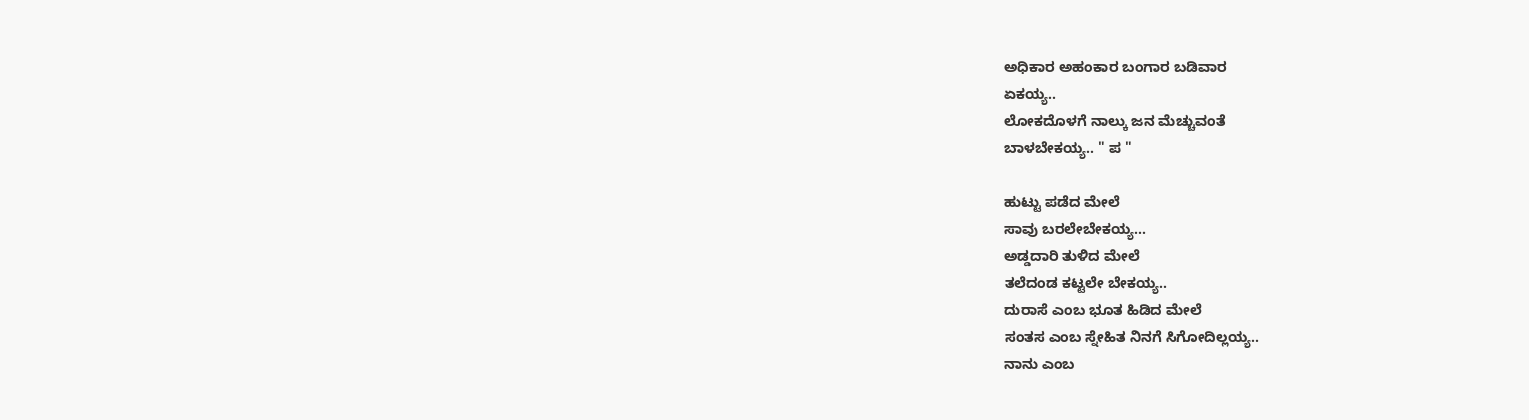ಅಧಿಕಾರ ಅಹಂಕಾರ ಬಂಗಾರ ಬಡಿವಾರ
ಏಕಯ್ಯ..
ಲೋಕದೊಳಗೆ ನಾಲ್ಕು ಜನ ಮೆಚ್ಚುವಂತೆ
ಬಾಳಬೇಕಯ್ಯ.. " ಪ "

ಹುಟ್ಟು ಪಡೆದ ಮೇಲೆ
ಸಾವು ಬರಲೇಬೇಕಯ್ಯ...
ಅಡ್ಡದಾರಿ ತುಳಿದ ಮೇಲೆ
ತಲೆದಂಡ ಕಟ್ಟಲೇ ಬೇಕಯ್ಯ..
ದುರಾಸೆ ಎಂಬ ಭೂತ ಹಿಡಿದ ಮೇಲೆ
ಸಂತಸ ಎಂಬ ಸ್ನೇಹಿತ ನಿನಗೆ ಸಿಗೋದಿಲ್ಲಯ್ಯ..
ನಾನು ಎಂಬ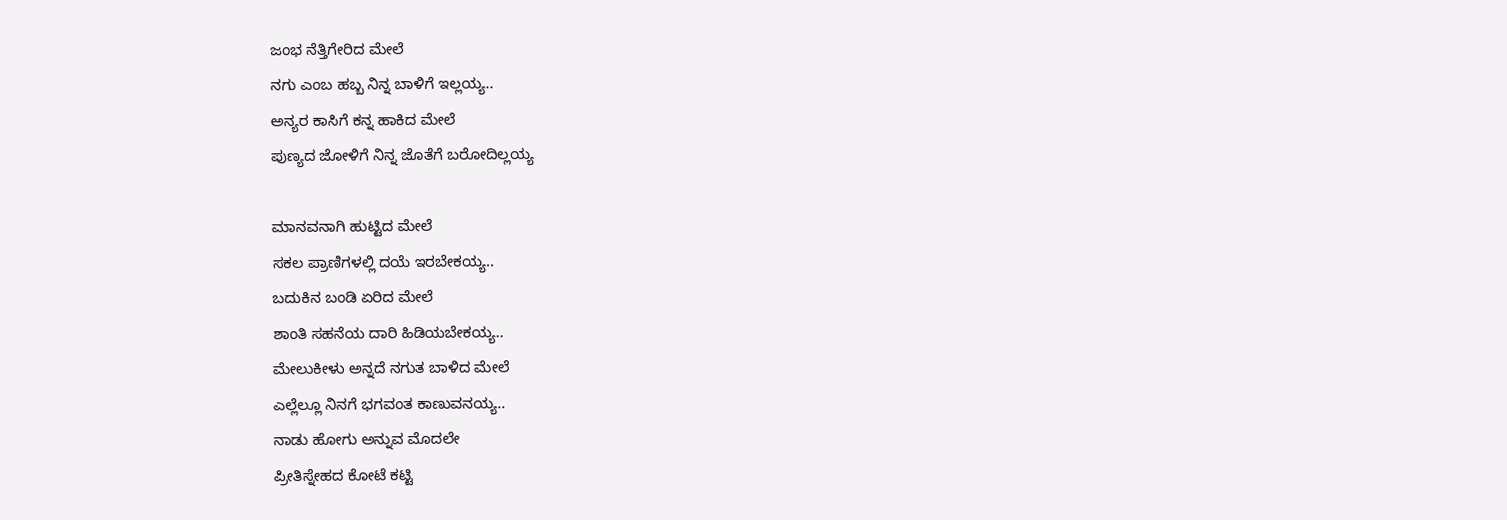ಜಂಭ ನೆತ್ತಿಗೇರಿದ ಮೇಲೆ
ನಗು ಎಂಬ ಹಬ್ಬ ನಿನ್ನ ಬಾಳಿಗೆ ಇಲ್ಲಯ್ಯ..
ಅನ್ಯರ ಕಾಸಿಗೆ ಕನ್ನ ಹಾಕಿದ ಮೇಲೆ
ಪುಣ್ಯದ ಜೋಳಿಗೆ ನಿನ್ನ ಜೊತೆಗೆ ಬರೋದಿಲ್ಲಯ್ಯ

ಮಾನವನಾಗಿ ಹುಟ್ಟಿದ ಮೇಲೆ
ಸಕಲ ಪ್ರಾಣಿಗಳಲ್ಲಿ ದಯೆ ಇರಬೇಕಯ್ಯ..
ಬದುಕಿನ ಬಂಡಿ ಏರಿದ ಮೇಲೆ
ಶಾಂತಿ ಸಹನೆಯ ದಾರಿ ಹಿಡಿಯಬೇಕಯ್ಯ..
ಮೇಲುಕೀಳು ಅನ್ನದೆ ನಗುತ ಬಾಳಿದ ಮೇಲೆ
ಎಲ್ಲೆಲ್ಲೂ ನಿನಗೆ ಭಗವಂತ ಕಾಣುವನಯ್ಯ..
ನಾಡು ಹೋಗು ಅನ್ನುವ ಮೊದಲೇ
ಪ್ರೀತಿಸ್ನೇಹದ ಕೋಟೆ ಕಟ್ಟಿ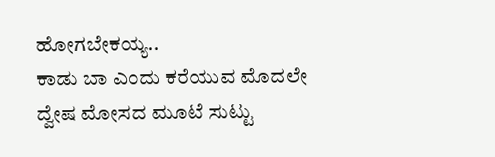ಹೋಗಬೇಕಯ್ಯ..
ಕಾಡು ಬಾ ಎಂದು ಕರೆಯುವ ಮೊದಲೇ
ದ್ವೇಷ ಮೋಸದ ಮೂಟೆ ಸುಟ್ಟು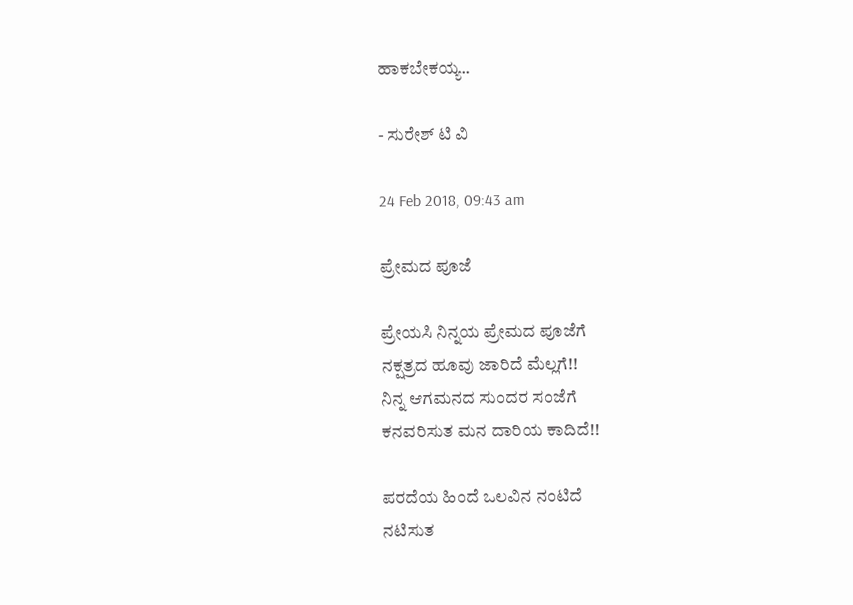ಹಾಕಬೇಕಯ್ಯ..

- ಸುರೇಶ್ ಟಿ ವಿ

24 Feb 2018, 09:43 am

ಪ್ರೇಮದ ಪೂಜೆ

ಪ್ರೇಯಸಿ ನಿನ್ನಯ ಪ್ರೇಮದ ಪೂಜೆಗೆ
ನಕ್ಷತ್ರದ ಹೂವು ಜಾರಿದೆ ಮೆಲ್ಲಗೆ!!
ನಿನ್ನ ಆಗಮನದ ಸುಂದರ ಸಂಜೆಗೆ
ಕನವರಿಸುತ ಮನ ದಾರಿಯ ಕಾದಿದೆ!!

ಪರದೆಯ ಹಿಂದೆ ಒಲವಿನ ನಂಟಿದೆ
ನಟಿಸುತ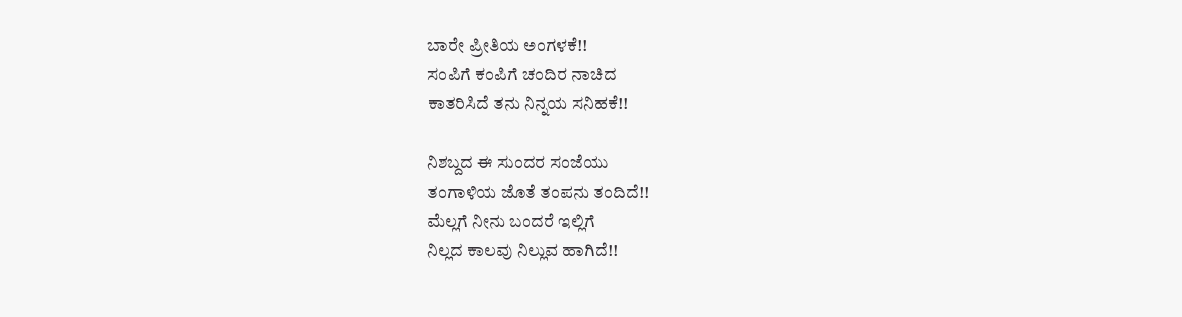ಬಾರೇ ಪ್ರೀತಿಯ ಅಂಗಳಕೆ!!
ಸಂಪಿಗೆ ಕಂಪಿಗೆ ಚಂದಿರ ನಾಚಿದ
ಕಾತರಿಸಿದೆ ತನು ನಿನ್ನಯ ಸನಿಹಕೆ!!

ನಿಶಬ್ದದ ಈ ಸುಂದರ ಸಂಜೆಯು
ತಂಗಾಳಿಯ ಜೊತೆ ತಂಪನು ತಂದಿದೆ!!
ಮೆಲ್ಲಗೆ ನೀನು ಬಂದರೆ ಇಲ್ಲಿಗೆ
ನಿಲ್ಲದ ಕಾಲವು ನಿಲ್ಲುವ ಹಾಗಿದೆ!!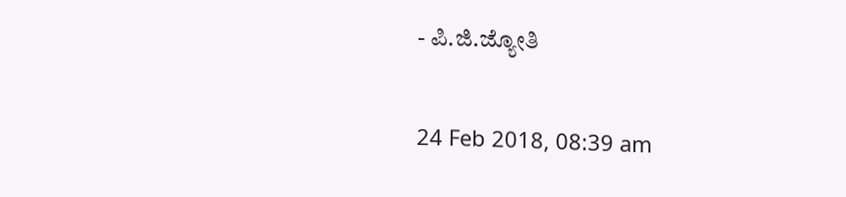- ಪಿ.ಜಿ.ಜ್ಯೋತಿ

24 Feb 2018, 08:39 am